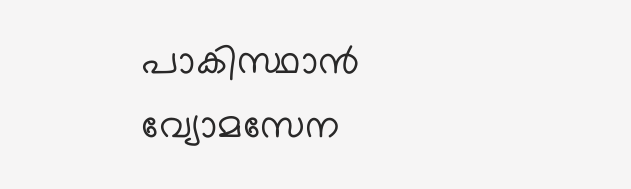പാകിസ്ഥാൻ വ്യോമസേന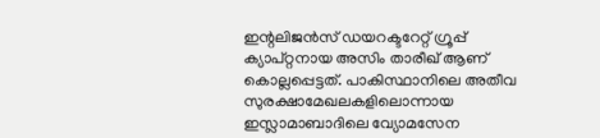ഇന്റലിജൻസ് ഡയറക്ടറേറ്റ് ഗ്രൂപ്പ് ക്യാപ്റ്റനായ അസിം താരീഖ് ആണ് കൊല്ലപ്പെട്ടത്. പാകിസ്ഥാനിലെ അതീവ സുരക്ഷാമേഖലകളിലൊന്നായ ഇസ്ലാമാബാദിലെ വ്യോമസേന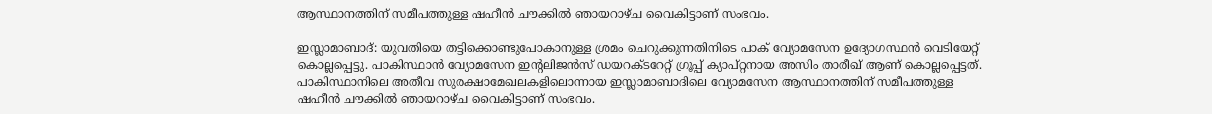ആസ്ഥാനത്തിന് സമീപത്തുള്ള ഷഹീൻ ചൗക്കിൽ ഞായറാഴ്ച വൈകിട്ടാണ് സംഭവം.

ഇസ്ലാമാബാദ്: യുവതിയെ തട്ടിക്കൊണ്ടുപോകാനുള്ള ശ്രമം ചെറുക്കുന്നതിനിടെ പാക് വ്യോമസേന ഉദ്യോഗസ്ഥൻ വെടിയേറ്റ് കൊല്ലപ്പെട്ടു. പാകിസ്ഥാൻ വ്യോമസേന ഇന്റലിജൻസ് ഡയറക്ടറേറ്റ് ഗ്രൂപ്പ് ക്യാപ്റ്റനായ അസിം താരീഖ് ആണ് കൊല്ലപ്പെട്ടത്. പാകിസ്ഥാനിലെ അതീവ സുരക്ഷാമേഖലകളിലൊന്നായ ഇസ്ലാമാബാദിലെ വ്യോമസേന ആസ്ഥാനത്തിന് സമീപത്തുള്ള ഷഹീൻ ചൗക്കിൽ ഞായറാഴ്ച വൈകിട്ടാണ് സംഭവം.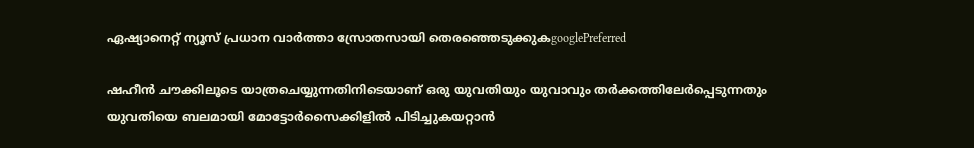ഏഷ്യാനെറ്റ് ന്യൂസ് പ്രധാന വാർത്താ സ്രോതസായി തെരഞ്ഞെടുക്കുകgooglePreferred

ഷഹീൻ ചൗക്കിലൂടെ യാത്രചെയ്യുന്നതിനിടെയാണ് ഒരു യുവതിയും യുവാവും തർക്കത്തിലേർപ്പെടുന്നതും യുവതിയെ ബലമായി മോട്ടോർസൈക്കിളിൽ പിടിച്ചുകയറ്റാൻ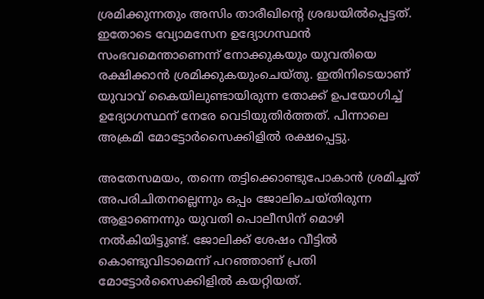ശ്രമിക്കുന്നതും അസിം താരീഖിന്റെ ശ്രദ്ധയിൽപ്പെട്ടത്. ഇതോടെ വ്യോമസേന ഉദ്യോഗസ്ഥൻ സംഭവമെന്താണെന്ന് നോക്കുകയും യുവതിയെ രക്ഷിക്കാൻ ശ്രമിക്കുകയുംചെയ്തു. ഇതിനിടെയാണ് യുവാവ് കൈയിലുണ്ടായിരുന്ന തോക്ക് ഉപയോഗിച്ച് ഉദ്യോഗസ്ഥന് നേരേ വെടിയുതിർത്തത്. പിന്നാലെ അക്രമി മോട്ടോർസൈക്കിളിൽ രക്ഷപ്പെട്ടു.

അതേസമയം, തന്നെ തട്ടിക്കൊണ്ടുപോകാൻ ശ്രമിച്ചത് അപരിചിതനല്ലെന്നും ഒപ്പം ജോലിചെയ്തിരുന്ന ആളാണെന്നും യുവതി പൊലീസിന് മൊഴി നൽകിയിട്ടുണ്ട്. ജോലിക്ക് ശേഷം വീട്ടിൽ കൊണ്ടുവിടാമെന്ന് പറഞ്ഞാണ് പ്രതി മോട്ടോർസൈക്കിളിൽ കയറ്റിയത്.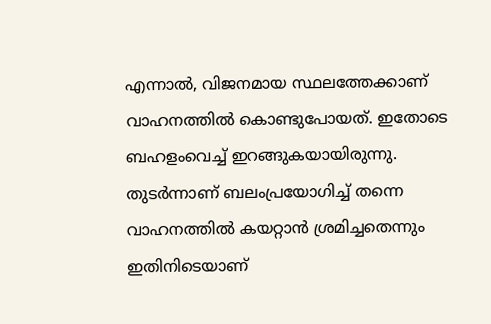എന്നാൽ, വിജനമായ സ്ഥലത്തേക്കാണ് വാഹനത്തിൽ കൊണ്ടുപോയത്. ഇതോടെ ബഹളംവെച്ച് ഇറങ്ങുകയായിരുന്നു. തുടർന്നാണ് ബലംപ്രയോഗിച്ച് തന്നെ വാഹനത്തിൽ കയറ്റാൻ ശ്രമിച്ചതെന്നും ഇതിനിടെയാണ്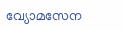വ്യോമസേന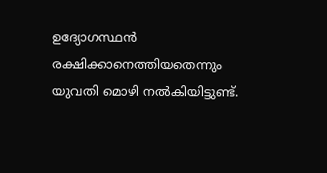ഉദ്യോഗസ്ഥൻ രക്ഷിക്കാനെത്തിയതെന്നും യുവതി മൊഴി നൽകിയിട്ടുണ്ട്.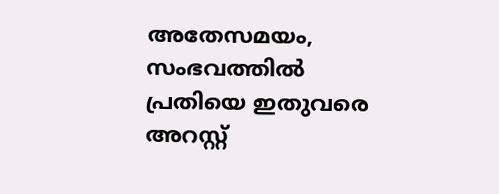അതേസമയം, സംഭവത്തിൽ പ്രതിയെ ഇതുവരെ അറസ്റ്റ്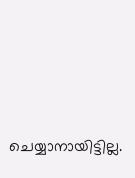ചെയ്യാനായിട്ടില്ല.